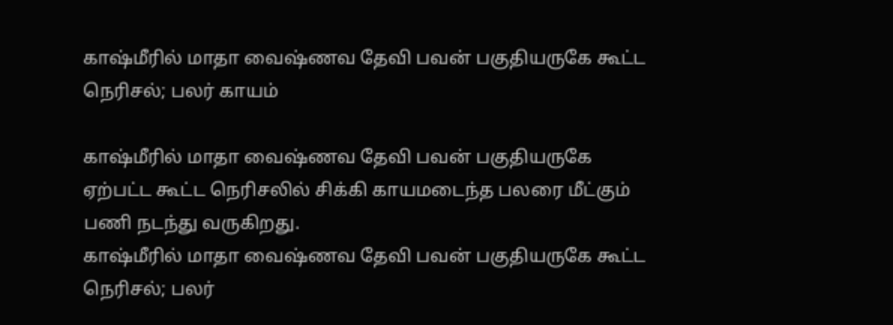காஷ்மீரில் மாதா வைஷ்ணவ தேவி பவன் பகுதியருகே கூட்ட நெரிசல்; பலர் காயம்

காஷ்மீரில் மாதா வைஷ்ணவ தேவி பவன் பகுதியருகே ஏற்பட்ட கூட்ட நெரிசலில் சிக்கி காயமடைந்த பலரை மீட்கும் பணி நடந்து வருகிறது.
காஷ்மீரில் மாதா வைஷ்ணவ தேவி பவன் பகுதியருகே கூட்ட நெரிசல்; பலர்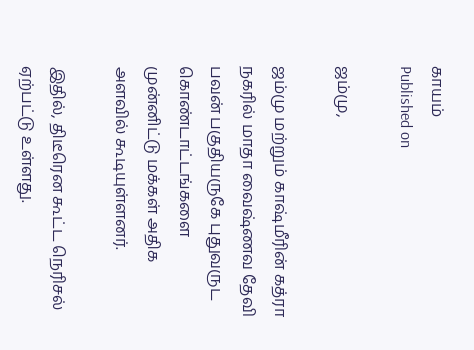காயம்
Published on

ஜம்மு,

ஜம்மு மற்றும் காஷ்மீரின் கத்ரா நகரில் மாதா வைஷ்ணவ தேவி பவன் பகுதியருகே புதுவருட கொண்டாட்டங்களை முன்னிட்டு மக்கள் அதிக அளவில் கூடியுள்ளனர்.

இதில், திடீரென கூட்ட நெரிசல் ஏற்பட்டு உள்ளது.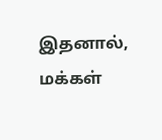இதனால், மக்கள்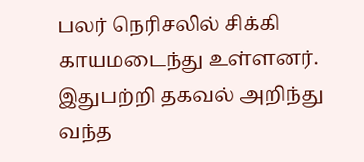பலர் நெரிசலில் சிக்கி காயமடைந்து உள்ளனர். இதுபற்றி தகவல் அறிந்து வந்த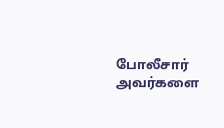போலீசார் அவர்களை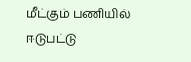மீட்கும் பணியில் ஈடுபட்டு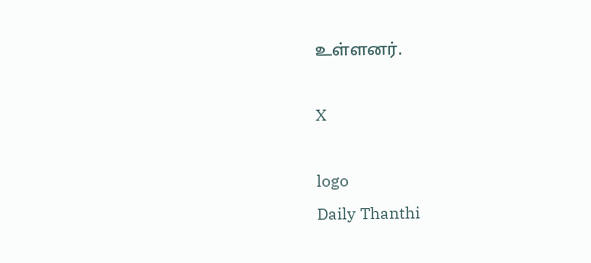உள்ளனர்.

X

logo
Daily Thanthi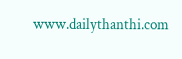www.dailythanthi.com